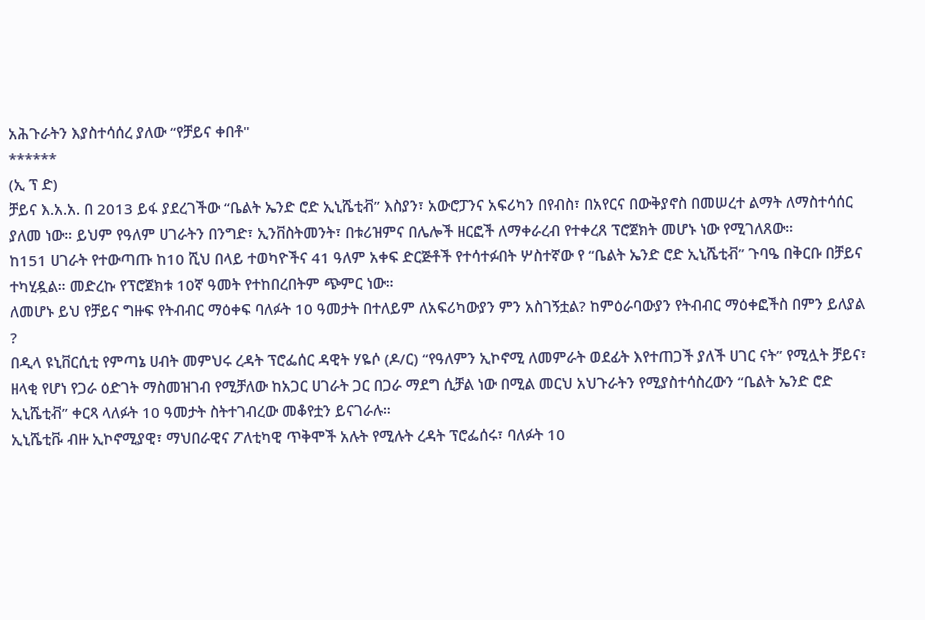አሕጉራትን እያስተሳሰረ ያለው “የቻይና ቀበቶ"
******
(ኢ ፕ ድ)
ቻይና እ.አ.አ. በ 2013 ይፋ ያደረገችው “ቤልት ኤንድ ሮድ ኢኒሼቲቭ” እስያን፣ አውሮፓንና አፍሪካን በየብስ፣ በአየርና በውቅያኖስ በመሠረተ ልማት ለማስተሳሰር ያለመ ነው። ይህም የዓለም ሀገራትን በንግድ፣ ኢንቨስትመንት፣ በቱሪዝምና በሌሎች ዘርፎች ለማቀራረብ የተቀረጸ ፕሮጀክት መሆኑ ነው የሚገለጸው።
ከ151 ሀገራት የተውጣጡ ከ10 ሺህ በላይ ተወካዮችና 41 ዓለም አቀፍ ድርጅቶች የተሳተፉበት ሦስተኛው የ “ቤልት ኤንድ ሮድ ኢኒሼቲቭ” ጉባዔ በቅርቡ በቻይና ተካሂዷል። መድረኩ የፕሮጀክቱ 10ኛ ዓመት የተከበረበትም ጭምር ነው።
ለመሆኑ ይህ የቻይና ግዙፍ የትብብር ማዕቀፍ ባለፉት 10 ዓመታት በተለይም ለአፍሪካውያን ምን አስገኝቷል? ከምዕራባውያን የትብብር ማዕቀፎችስ በምን ይለያል ?
በዲላ ዩኒቨርሲቲ የምጣኔ ሀብት መምህሩ ረዳት ፕሮፌሰር ዳዊት ሃዬሶ (ዶ/ር) “የዓለምን ኢኮኖሚ ለመምራት ወደፊት እየተጠጋች ያለች ሀገር ናት” የሚሏት ቻይና፣ ዘላቂ የሆነ የጋራ ዕድገት ማስመዝገብ የሚቻለው ከአጋር ሀገራት ጋር በጋራ ማደግ ሲቻል ነው በሚል መርህ አህጉራትን የሚያስተሳስረውን “ቤልት ኤንድ ሮድ ኢኒሼቲቭ” ቀርጻ ላለፉት 10 ዓመታት ስትተገብረው መቆየቷን ይናገራሉ።
ኢኒሼቲቩ ብዙ ኢኮኖሚያዊ፣ ማህበራዊና ፖለቲካዊ ጥቅሞች አሉት የሚሉት ረዳት ፕሮፌሰሩ፣ ባለፉት 10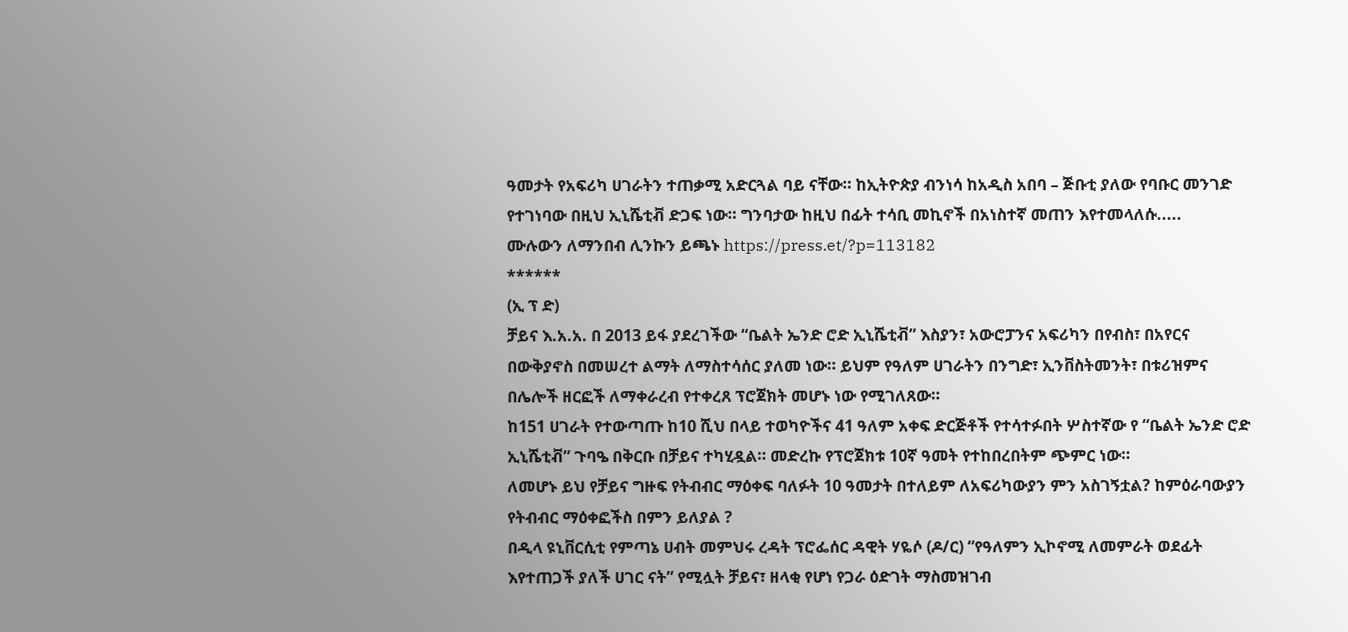ዓመታት የአፍሪካ ሀገራትን ተጠቃሚ አድርጓል ባይ ናቸው። ከኢትዮጵያ ብንነሳ ከአዲስ አበባ – ጅቡቲ ያለው የባቡር መንገድ የተገነባው በዚህ ኢኒሼቲቭ ድጋፍ ነው። ግንባታው ከዚህ በፊት ተሳቢ መኪኖች በአነስተኛ መጠን እየተመላለሱ.....
ሙሉውን ለማንበብ ሊንኩን ይጫኑ https://press.et/?p=113182
******
(ኢ ፕ ድ)
ቻይና እ.አ.አ. በ 2013 ይፋ ያደረገችው “ቤልት ኤንድ ሮድ ኢኒሼቲቭ” እስያን፣ አውሮፓንና አፍሪካን በየብስ፣ በአየርና በውቅያኖስ በመሠረተ ልማት ለማስተሳሰር ያለመ ነው። ይህም የዓለም ሀገራትን በንግድ፣ ኢንቨስትመንት፣ በቱሪዝምና በሌሎች ዘርፎች ለማቀራረብ የተቀረጸ ፕሮጀክት መሆኑ ነው የሚገለጸው።
ከ151 ሀገራት የተውጣጡ ከ10 ሺህ በላይ ተወካዮችና 41 ዓለም አቀፍ ድርጅቶች የተሳተፉበት ሦስተኛው የ “ቤልት ኤንድ ሮድ ኢኒሼቲቭ” ጉባዔ በቅርቡ በቻይና ተካሂዷል። መድረኩ የፕሮጀክቱ 10ኛ ዓመት የተከበረበትም ጭምር ነው።
ለመሆኑ ይህ የቻይና ግዙፍ የትብብር ማዕቀፍ ባለፉት 10 ዓመታት በተለይም ለአፍሪካውያን ምን አስገኝቷል? ከምዕራባውያን የትብብር ማዕቀፎችስ በምን ይለያል ?
በዲላ ዩኒቨርሲቲ የምጣኔ ሀብት መምህሩ ረዳት ፕሮፌሰር ዳዊት ሃዬሶ (ዶ/ር) “የዓለምን ኢኮኖሚ ለመምራት ወደፊት እየተጠጋች ያለች ሀገር ናት” የሚሏት ቻይና፣ ዘላቂ የሆነ የጋራ ዕድገት ማስመዝገብ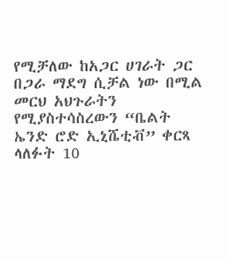የሚቻለው ከአጋር ሀገራት ጋር በጋራ ማደግ ሲቻል ነው በሚል መርህ አህጉራትን የሚያስተሳስረውን “ቤልት ኤንድ ሮድ ኢኒሼቲቭ” ቀርጻ ላለፉት 10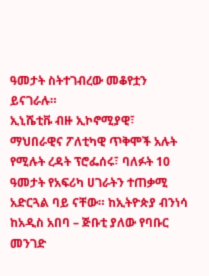ዓመታት ስትተገብረው መቆየቷን ይናገራሉ።
ኢኒሼቲቩ ብዙ ኢኮኖሚያዊ፣ ማህበራዊና ፖለቲካዊ ጥቅሞች አሉት የሚሉት ረዳት ፕሮፌሰሩ፣ ባለፉት 10 ዓመታት የአፍሪካ ሀገራትን ተጠቃሚ አድርጓል ባይ ናቸው። ከኢትዮጵያ ብንነሳ ከአዲስ አበባ – ጅቡቲ ያለው የባቡር መንገድ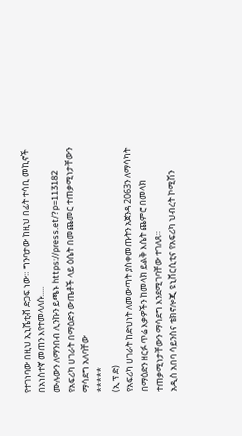የተገነባው በዚህ ኢኒሼቲቭ ድጋፍ ነው። ግንባታው ከዚህ በፊት ተሳቢ መኪኖች በአነስተኛ መጠን እየተመላለሱ.....
ሙሉውን ለማንበብ ሊንኩን ይጫኑ https://press.et/?p=113182
የአፍሪካ ሀገራት በማዕድን ውጤቶች ላይ ዕሴት በመጨመር ተጠቃሚነታቸውን ማሳደግ አለባቸው
*****
(ኢ ፕ ድ)
የአፍሪካ ሀገራት ከድህነት ለመውጣት ያስቀመጡትን አጀንዳ 2063ን ለማሳካት በማዕድን ዘርፉ ጥሬ እቃዎችን ከመላክ ይልቅ እሴት ጨምሮ በመላክ ተጠቃሚነታቸውን ማሳደግ እንደሚገባቸው ተገለጸ።
አዲስ አበባ ሳይንስና ቴክኖሎጂ ዩኒቨርሲቲና የአፍሪካ ህብረት ኮሚሽን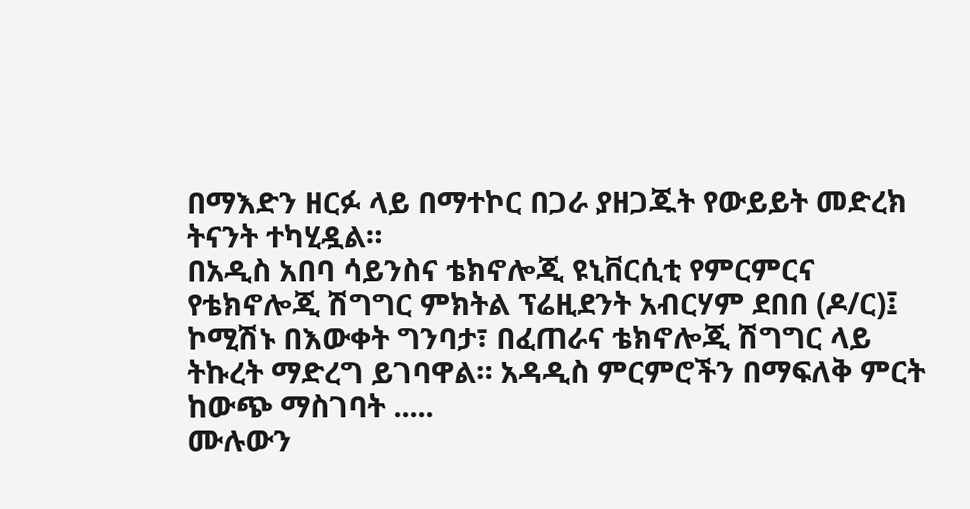በማእድን ዘርፉ ላይ በማተኮር በጋራ ያዘጋጁት የውይይት መድረክ ትናንት ተካሂዷል።
በአዲስ አበባ ሳይንስና ቴክኖሎጂ ዩኒቨርሲቲ የምርምርና የቴክኖሎጂ ሽግግር ምክትል ፕሬዚደንት አብርሃም ደበበ (ዶ/ር)፤ ኮሚሽኑ በእውቀት ግንባታ፣ በፈጠራና ቴክኖሎጂ ሽግግር ላይ ትኩረት ማድረግ ይገባዋል። አዳዲስ ምርምሮችን በማፍለቅ ምርት ከውጭ ማስገባት .....
ሙሉውን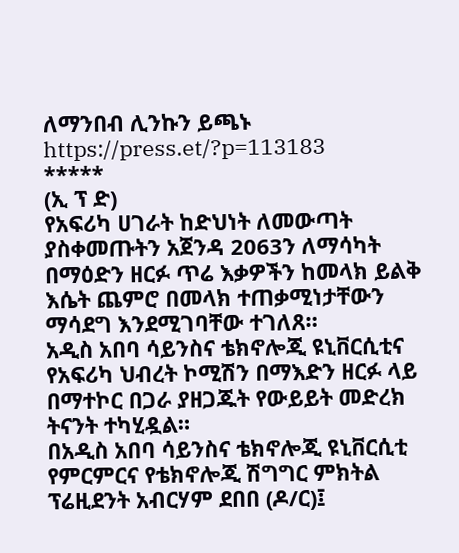ለማንበብ ሊንኩን ይጫኑ https://press.et/?p=113183
*****
(ኢ ፕ ድ)
የአፍሪካ ሀገራት ከድህነት ለመውጣት ያስቀመጡትን አጀንዳ 2063ን ለማሳካት በማዕድን ዘርፉ ጥሬ እቃዎችን ከመላክ ይልቅ እሴት ጨምሮ በመላክ ተጠቃሚነታቸውን ማሳደግ እንደሚገባቸው ተገለጸ።
አዲስ አበባ ሳይንስና ቴክኖሎጂ ዩኒቨርሲቲና የአፍሪካ ህብረት ኮሚሽን በማእድን ዘርፉ ላይ በማተኮር በጋራ ያዘጋጁት የውይይት መድረክ ትናንት ተካሂዷል።
በአዲስ አበባ ሳይንስና ቴክኖሎጂ ዩኒቨርሲቲ የምርምርና የቴክኖሎጂ ሽግግር ምክትል ፕሬዚደንት አብርሃም ደበበ (ዶ/ር)፤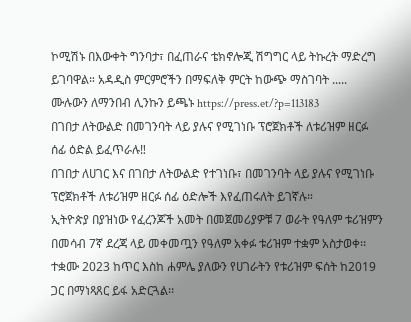ኮሚሽኑ በእውቀት ግንባታ፣ በፈጠራና ቴክኖሎጂ ሽግግር ላይ ትኩረት ማድረግ ይገባዋል። አዳዲስ ምርምሮችን በማፍለቅ ምርት ከውጭ ማስገባት .....
ሙሉውን ለማንበብ ሊንኩን ይጫኑ https://press.et/?p=113183
በገበታ ለትውልድ በመገንባት ላይ ያሉና የሚገነቡ ፕሮጀክቶች ለቱሪዝም ዘርፉ ሰፊ ዕድል ይፈጥራሉ‼
በገበታ ለሀገር እና በገበታ ለትውልድ የተገነቡ፣ በመገንባት ላይ ያሉና የሚገነቡ ፕሮጀክቶች ለቱሪዝም ዘርፉ ሰፊ ዕድሎች እየፈጠሩለት ይገኛሉ።
ኢትዮጵያ በያዝነው የፈረንጆች አመት በመጀመሪያዎቹ 7 ወራት የዓለም ቱሪዝምን በመሳብ 7ኛ ደረጃ ላይ መቀመጧን የዓለም አቀፉ ቱሪዝም ተቋም አስታወቀ፡፡ ተቋሙ 2023 ከጥር እስከ ሐምሌ ያለውን የሀገራትን የቱሪዝም ፍሰት ከ2019 ጋር በማነጻጸር ይፋ አድርጓል፡፡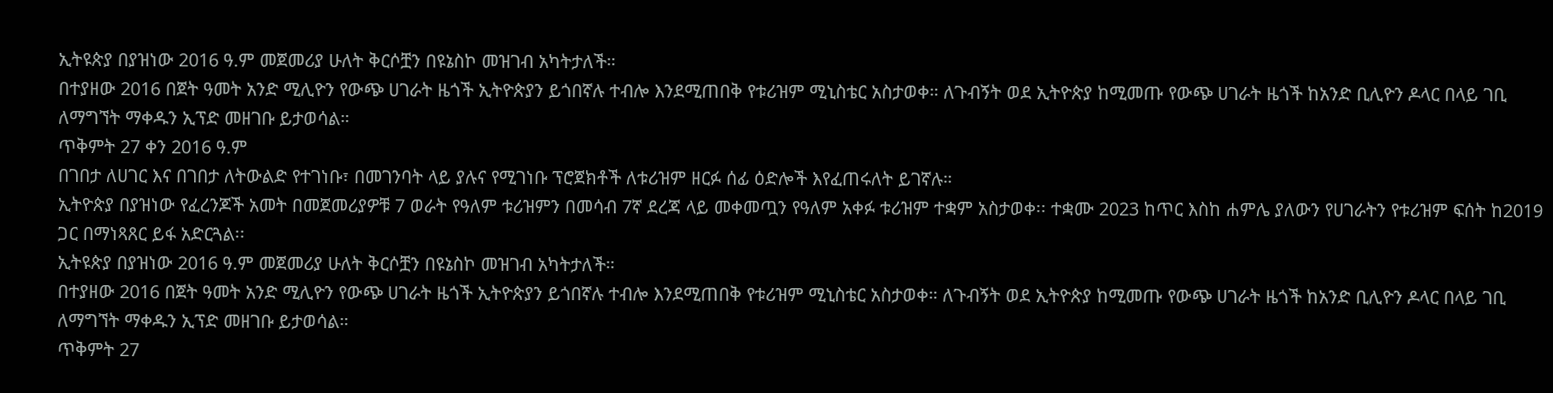ኢትዩጵያ በያዝነው 2016 ዓ.ም መጀመሪያ ሁለት ቅርሶቿን በዩኔስኮ መዝገብ አካትታለች።
በተያዘው 2016 በጀት ዓመት አንድ ሚሊዮን የውጭ ሀገራት ዜጎች ኢትዮጵያን ይጎበኛሉ ተብሎ እንደሚጠበቅ የቱሪዝም ሚኒስቴር አስታወቀ። ለጉብኝት ወደ ኢትዮጵያ ከሚመጡ የውጭ ሀገራት ዜጎች ከአንድ ቢሊዮን ዶላር በላይ ገቢ ለማግኘት ማቀዱን ኢፕድ መዘገቡ ይታወሳል።
ጥቅምት 27 ቀን 2016 ዓ.ም
በገበታ ለሀገር እና በገበታ ለትውልድ የተገነቡ፣ በመገንባት ላይ ያሉና የሚገነቡ ፕሮጀክቶች ለቱሪዝም ዘርፉ ሰፊ ዕድሎች እየፈጠሩለት ይገኛሉ።
ኢትዮጵያ በያዝነው የፈረንጆች አመት በመጀመሪያዎቹ 7 ወራት የዓለም ቱሪዝምን በመሳብ 7ኛ ደረጃ ላይ መቀመጧን የዓለም አቀፉ ቱሪዝም ተቋም አስታወቀ፡፡ ተቋሙ 2023 ከጥር እስከ ሐምሌ ያለውን የሀገራትን የቱሪዝም ፍሰት ከ2019 ጋር በማነጻጸር ይፋ አድርጓል፡፡
ኢትዩጵያ በያዝነው 2016 ዓ.ም መጀመሪያ ሁለት ቅርሶቿን በዩኔስኮ መዝገብ አካትታለች።
በተያዘው 2016 በጀት ዓመት አንድ ሚሊዮን የውጭ ሀገራት ዜጎች ኢትዮጵያን ይጎበኛሉ ተብሎ እንደሚጠበቅ የቱሪዝም ሚኒስቴር አስታወቀ። ለጉብኝት ወደ ኢትዮጵያ ከሚመጡ የውጭ ሀገራት ዜጎች ከአንድ ቢሊዮን ዶላር በላይ ገቢ ለማግኘት ማቀዱን ኢፕድ መዘገቡ ይታወሳል።
ጥቅምት 27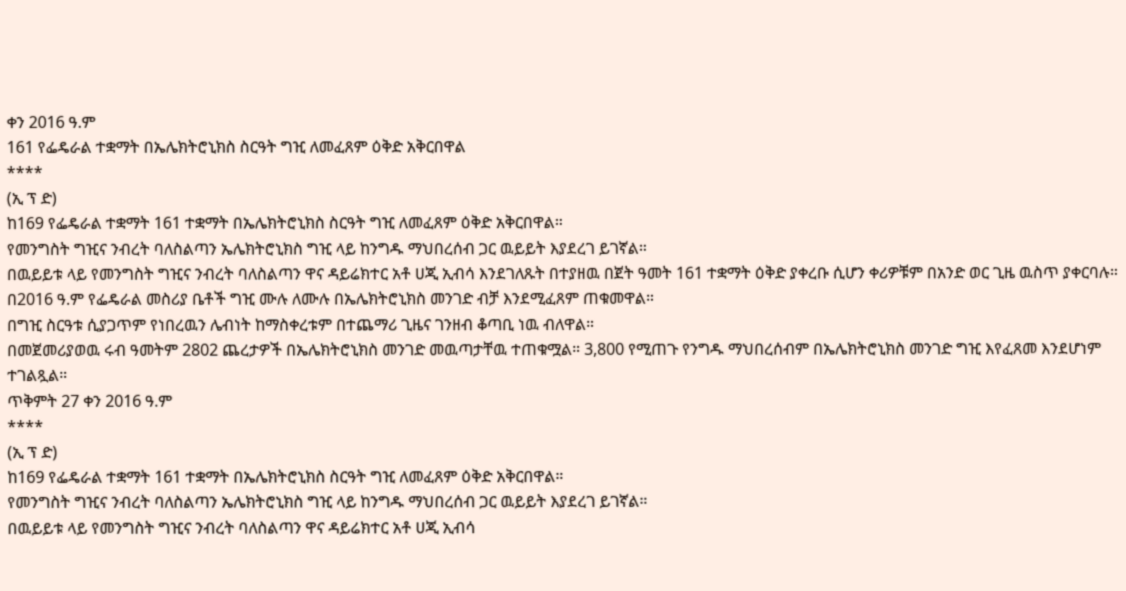ቀን 2016 ዓ.ም
161 የፌዴራል ተቋማት በኤሌክትሮኒክስ ስርዓት ግዢ ለመፈጸም ዕቅድ አቅርበዋል
****
(ኢ ፕ ድ)
ከ169 የፌዴራል ተቋማት 161 ተቋማት በኤሌክትሮኒክስ ስርዓት ግዢ ለመፈጸም ዕቅድ አቅርበዋል።
የመንግስት ግዢና ንብረት ባለስልጣን ኤሌክትሮኒክስ ግዢ ላይ ከንግዱ ማህበረሰብ ጋር ዉይይት እያደረገ ይገኛል።
በዉይይቱ ላይ የመንግስት ግዢና ንብረት ባለስልጣን ዋና ዳይሬክተር አቶ ሀጂ ኢብሳ እንደገለጹት በተያዘዉ በጀት ዓመት 161 ተቋማት ዕቅድ ያቀረቡ ሲሆን ቀሪዎቹም በአንድ ወር ጊዜ ዉስጥ ያቀርባሉ።
በ2016 ዓ.ም የፌዴራል መስሪያ ቤቶች ግዢ ሙሉ ለሙሉ በኤሌክትሮኒክስ መንገድ ብቻ እንደሚፈጸም ጠቁመዋል።
በግዢ ስርዓቱ ሲያጋጥም የነበረዉን ሌብነት ከማስቀረቱም በተጨማሪ ጊዜና ገንዘብ ቆጣቢ ነዉ ብለዋል።
በመጀመሪያወዉ ሩብ ዓመትም 2802 ጨረታዎች በኤሌክትሮኒክስ መንገድ መዉጣታቸዉ ተጠቁሟል። 3,800 የሚጠጉ የንግዱ ማህበረሰብም በኤሌክትሮኒክስ መንገድ ግዢ እየፈጸመ እንደሆነም ተገልጿል።
ጥቅምት 27 ቀን 2016 ዓ.ም
****
(ኢ ፕ ድ)
ከ169 የፌዴራል ተቋማት 161 ተቋማት በኤሌክትሮኒክስ ስርዓት ግዢ ለመፈጸም ዕቅድ አቅርበዋል።
የመንግስት ግዢና ንብረት ባለስልጣን ኤሌክትሮኒክስ ግዢ ላይ ከንግዱ ማህበረሰብ ጋር ዉይይት እያደረገ ይገኛል።
በዉይይቱ ላይ የመንግስት ግዢና ንብረት ባለስልጣን ዋና ዳይሬክተር አቶ ሀጂ ኢብሳ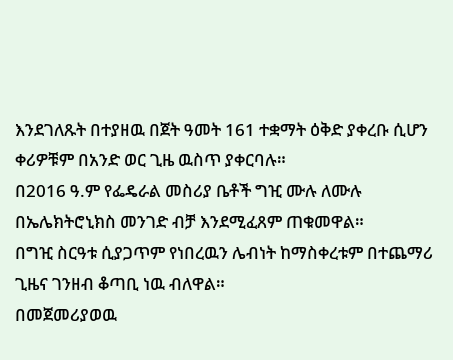እንደገለጹት በተያዘዉ በጀት ዓመት 161 ተቋማት ዕቅድ ያቀረቡ ሲሆን ቀሪዎቹም በአንድ ወር ጊዜ ዉስጥ ያቀርባሉ።
በ2016 ዓ.ም የፌዴራል መስሪያ ቤቶች ግዢ ሙሉ ለሙሉ በኤሌክትሮኒክስ መንገድ ብቻ እንደሚፈጸም ጠቁመዋል።
በግዢ ስርዓቱ ሲያጋጥም የነበረዉን ሌብነት ከማስቀረቱም በተጨማሪ ጊዜና ገንዘብ ቆጣቢ ነዉ ብለዋል።
በመጀመሪያወዉ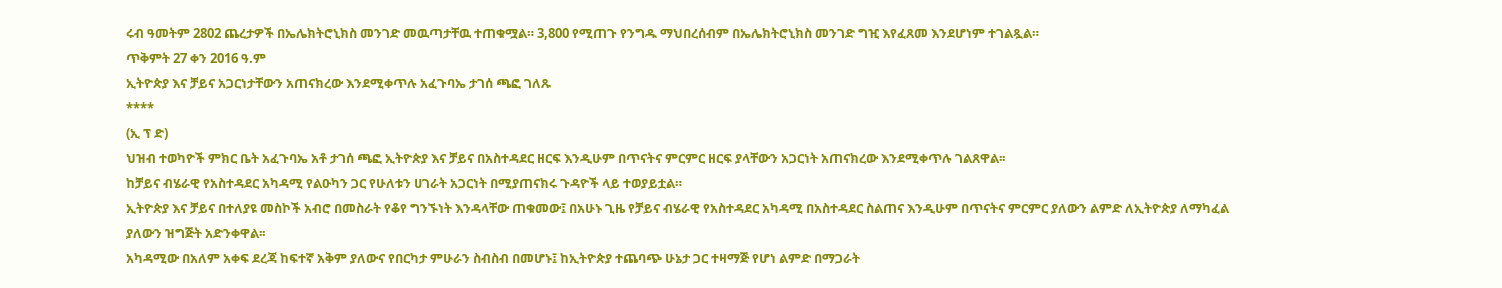ሩብ ዓመትም 2802 ጨረታዎች በኤሌክትሮኒክስ መንገድ መዉጣታቸዉ ተጠቁሟል። 3,800 የሚጠጉ የንግዱ ማህበረሰብም በኤሌክትሮኒክስ መንገድ ግዢ እየፈጸመ እንደሆነም ተገልጿል።
ጥቅምት 27 ቀን 2016 ዓ.ም
ኢትዮጵያ እና ቻይና አጋርነታቸውን አጠናክረው እንደሚቀጥሉ አፈጉባኤ ታገሰ ጫፎ ገለጹ
****
(ኢ ፕ ድ)
ህዝብ ተወካዮች ምክር ቤት አፈጉባኤ አቶ ታገሰ ጫፎ ኢትዮጵያ እና ቻይና በአስተዳደር ዘርፍ እንዲሁም በጥናትና ምርምር ዘርፍ ያላቸውን አጋርነት አጠናክረው እንደሚቀጥሉ ገልጸዋል፡፡
ከቻይና ብሄራዊ የአስተዳደር አካዳሚ የልዑካን ጋር የሁለቱን ሀገራት አጋርነት በሚያጠናክሩ ጉዳዮች ላይ ተወያይቷል።
ኢትዮጵያ እና ቻይና በተለያዩ መስኮች አብሮ በመስራት የቆየ ግንኙነት እንዳላቸው ጠቁመው፤ በአሁኑ ጊዜ የቻይና ብሄራዊ የአስተዳደር አካዳሚ በአስተዳደር ስልጠና እንዲሁም በጥናትና ምርምር ያለውን ልምድ ለኢትዮጵያ ለማካፈል ያለውን ዝግጅት አድንቀዋል፡፡
አካዳሚው በአለም አቀፍ ደረጃ ከፍተኛ አቅም ያለውና የበርካታ ምሁራን ስብስብ በመሆኑ፤ ከኢትዮጵያ ተጨባጭ ሁኔታ ጋር ተዛማጅ የሆነ ልምድ በማጋራት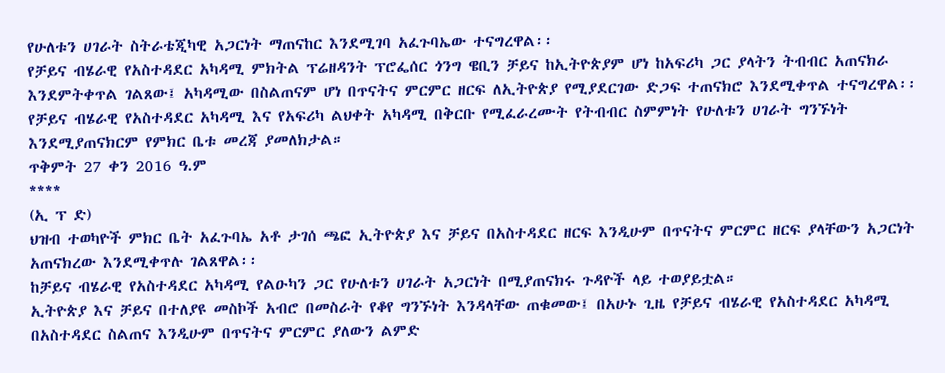የሁለቱን ሀገራት ስትራቴጂካዊ አጋርነት ማጠናከር እንደሚገባ አፈጉባኤው ተናግረዋል፡፡
የቻይና ብሄራዊ የአስተዳደር አካዳሚ ምክትል ፕሬዘዳንት ፕሮፌሰር ጎንግ ዌቢን ቻይና ከኢትዮጵያም ሆነ ከአፍሪካ ጋር ያላትን ትብብር አጠናክራ እንደምትቀጥል ገልጸው፤ አካዳሚው በስልጠናም ሆነ በጥናትና ምርምር ዘርፍ ለኢትዮጵያ የሚያደርገው ድጋፍ ተጠናክሮ እንደሚቀጥል ተናግረዋል፡፡
የቻይና ብሄራዊ የአስተዳደር አካዳሚ እና የአፍሪካ ልህቀት አካዳሚ በቅርቡ የሚፈራረሙት የትብብር ስምምነት የሁለቱን ሀገራት ግንኙነት እንደሚያጠናክርም የምክር ቤቱ መረጃ ያመለክታል።
ጥቅምት 27 ቀን 2016 ዓ.ም
****
(ኢ ፕ ድ)
ህዝብ ተወካዮች ምክር ቤት አፈጉባኤ አቶ ታገሰ ጫፎ ኢትዮጵያ እና ቻይና በአስተዳደር ዘርፍ እንዲሁም በጥናትና ምርምር ዘርፍ ያላቸውን አጋርነት አጠናክረው እንደሚቀጥሉ ገልጸዋል፡፡
ከቻይና ብሄራዊ የአስተዳደር አካዳሚ የልዑካን ጋር የሁለቱን ሀገራት አጋርነት በሚያጠናክሩ ጉዳዮች ላይ ተወያይቷል።
ኢትዮጵያ እና ቻይና በተለያዩ መስኮች አብሮ በመስራት የቆየ ግንኙነት እንዳላቸው ጠቁመው፤ በአሁኑ ጊዜ የቻይና ብሄራዊ የአስተዳደር አካዳሚ በአስተዳደር ስልጠና እንዲሁም በጥናትና ምርምር ያለውን ልምድ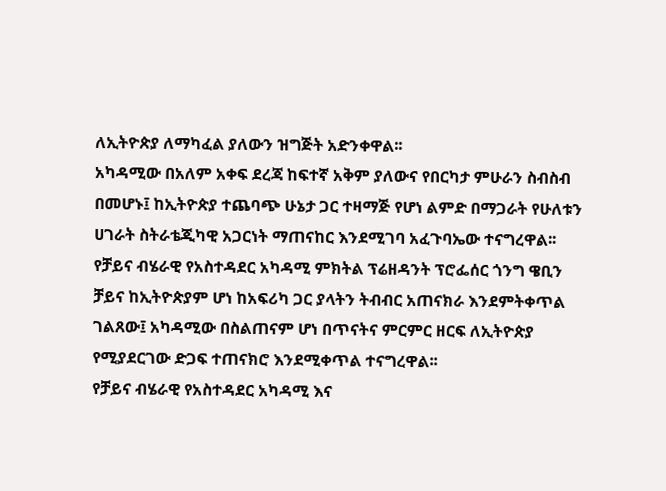ለኢትዮጵያ ለማካፈል ያለውን ዝግጅት አድንቀዋል፡፡
አካዳሚው በአለም አቀፍ ደረጃ ከፍተኛ አቅም ያለውና የበርካታ ምሁራን ስብስብ በመሆኑ፤ ከኢትዮጵያ ተጨባጭ ሁኔታ ጋር ተዛማጅ የሆነ ልምድ በማጋራት የሁለቱን ሀገራት ስትራቴጂካዊ አጋርነት ማጠናከር እንደሚገባ አፈጉባኤው ተናግረዋል፡፡
የቻይና ብሄራዊ የአስተዳደር አካዳሚ ምክትል ፕሬዘዳንት ፕሮፌሰር ጎንግ ዌቢን ቻይና ከኢትዮጵያም ሆነ ከአፍሪካ ጋር ያላትን ትብብር አጠናክራ እንደምትቀጥል ገልጸው፤ አካዳሚው በስልጠናም ሆነ በጥናትና ምርምር ዘርፍ ለኢትዮጵያ የሚያደርገው ድጋፍ ተጠናክሮ እንደሚቀጥል ተናግረዋል፡፡
የቻይና ብሄራዊ የአስተዳደር አካዳሚ እና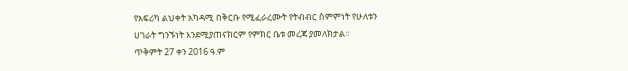የአፍሪካ ልህቀት አካዳሚ በቅርቡ የሚፈራረሙት የትብብር ስምምነት የሁለቱን ሀገራት ግንኙነት እንደሚያጠናክርም የምክር ቤቱ መረጃ ያመለክታል።
ጥቅምት 27 ቀን 2016 ዓ.ም